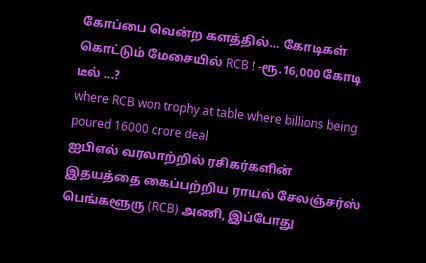கோப்பை வென்ற களத்தில்… கோடிகள் கொட்டும் மேசையில் RCB ! -ரூ.16,000 கோடி டீல் ...?
where RCB won trophy at table where billions being poured 16000 crore deal
ஐபிஎல் வரலாற்றில் ரசிகர்களின் இதயத்தை கைப்பற்றிய ராயல் சேலஞ்சர்ஸ் பெங்களூரு (RCB) அணி, இப்போது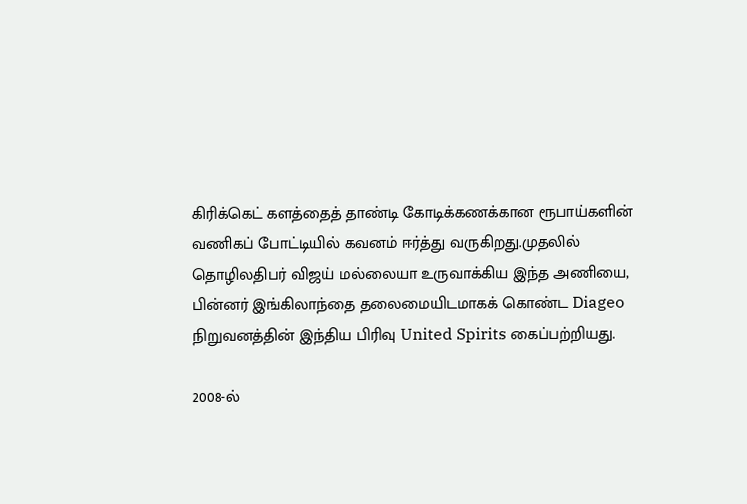கிரிக்கெட் களத்தைத் தாண்டி கோடிக்கணக்கான ரூபாய்களின் வணிகப் போட்டியில் கவனம் ஈர்த்து வருகிறது.முதலில் தொழிலதிபர் விஜய் மல்லையா உருவாக்கிய இந்த அணியை, பின்னர் இங்கிலாந்தை தலைமையிடமாகக் கொண்ட Diageo நிறுவனத்தின் இந்திய பிரிவு United Spirits கைப்பற்றியது.

2008-ல்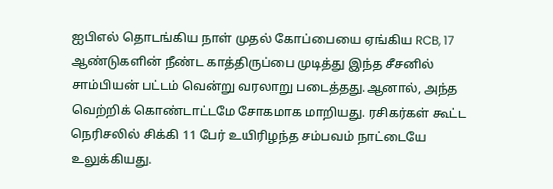ஐபிஎல் தொடங்கிய நாள் முதல் கோப்பையை ஏங்கிய RCB, 17 ஆண்டுகளின் நீண்ட காத்திருப்பை முடித்து இந்த சீசனில் சாம்பியன் பட்டம் வென்று வரலாறு படைத்தது.ஆனால், அந்த வெற்றிக் கொண்டாட்டமே சோகமாக மாறியது. ரசிகர்கள் கூட்ட நெரிசலில் சிக்கி 11 பேர் உயிரிழந்த சம்பவம் நாட்டையே உலுக்கியது.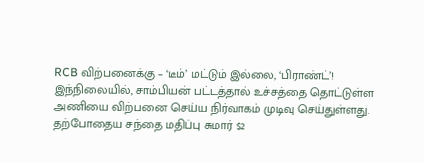RCB விற்பனைக்கு – ‘டீம்’ மட்டும் இல்லை, ‘பிராண்ட்’!
இந்நிலையில், சாம்பியன் பட்டத்தால் உச்சத்தை தொட்டுள்ள அணியை விற்பனை செய்ய நிர்வாகம் முடிவு செய்துள்ளது. தற்போதைய சந்தை மதிப்பு சுமார் $2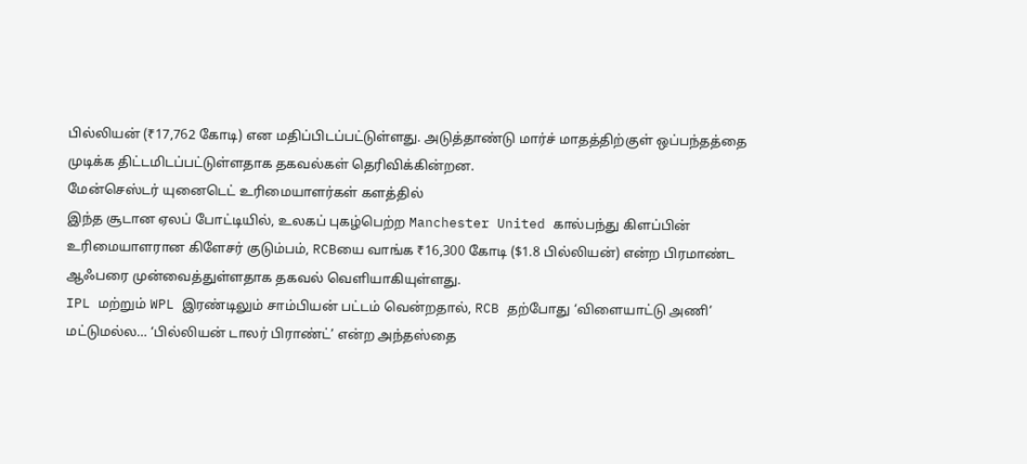பில்லியன் (₹17,762 கோடி) என மதிப்பிடப்பட்டுள்ளது. அடுத்தாண்டு மார்ச் மாதத்திற்குள் ஒப்பந்தத்தை முடிக்க திட்டமிடப்பட்டுள்ளதாக தகவல்கள் தெரிவிக்கின்றன.
மேன்செஸ்டர் யுனைடெட் உரிமையாளர்கள் களத்தில்
இந்த சூடான ஏலப் போட்டியில், உலகப் புகழ்பெற்ற Manchester United கால்பந்து கிளப்பின் உரிமையாளரான கிளேசர் குடும்பம், RCBயை வாங்க ₹16,300 கோடி ($1.8 பில்லியன்) என்ற பிரமாண்ட ஆஃபரை முன்வைத்துள்ளதாக தகவல் வெளியாகியுள்ளது.
IPL மற்றும் WPL இரண்டிலும் சாம்பியன் பட்டம் வென்றதால், RCB தற்போது ‘விளையாட்டு அணி’ மட்டுமல்ல… ‘பில்லியன் டாலர் பிராண்ட்’ என்ற அந்தஸ்தை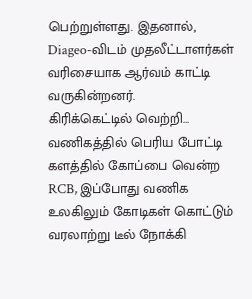பெற்றுள்ளது. இதனால், Diageo-விடம் முதலீட்டாளர்கள் வரிசையாக ஆர்வம் காட்டி வருகின்றனர்.
கிரிக்கெட்டில் வெற்றி… வணிகத்தில் பெரிய போட்டி
களத்தில் கோப்பை வென்ற RCB, இப்போது வணிக உலகிலும் கோடிகள் கொட்டும் வரலாற்று டீல் நோக்கி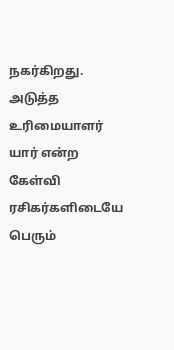நகர்கிறது. அடுத்த உரிமையாளர் யார் என்ற கேள்வி ரசிகர்களிடையே பெரும்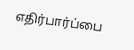எதிர்பார்ப்பை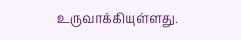உருவாக்கியுள்ளது.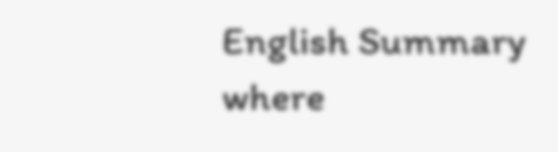English Summary
where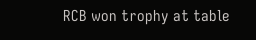RCB won trophy at table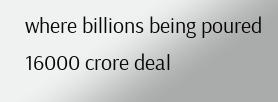where billions being poured 16000 crore deal